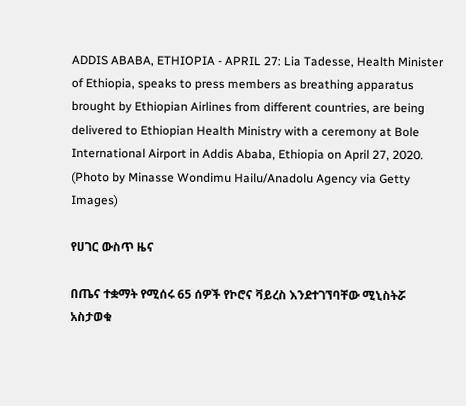ADDIS ABABA, ETHIOPIA - APRIL 27: Lia Tadesse, Health Minister of Ethiopia, speaks to press members as breathing apparatus brought by Ethiopian Airlines from different countries, are being delivered to Ethiopian Health Ministry with a ceremony at Bole International Airport in Addis Ababa, Ethiopia on April 27, 2020. (Photo by Minasse Wondimu Hailu/Anadolu Agency via Getty Images)

የሀገር ውስጥ ዜና

በጤና ተቋማት የሚሰሩ 65 ሰዎች የኮሮና ቫይረስ እንደተገኘባቸው ሚኒስትሯ አስታወቁ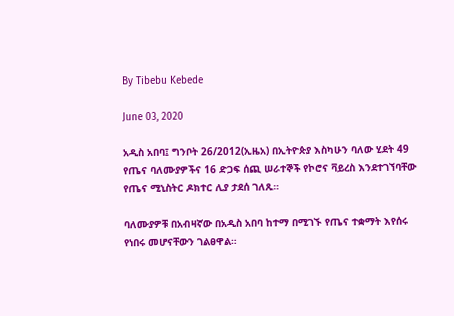By Tibebu Kebede

June 03, 2020

አዲስ አበባ፤ ግንቦት 26/2012(ኢዜአ) በኢትዮጵያ እስካሁን ባለው ሂደት 49 የጤና ባለሙያዎችና 16 ድጋፍ ሰጪ ሠራተኞች የኮሮና ቫይረስ እንደተገኘባቸው የጤና ሚኒስትር ዶክተር ሊያ ታደሰ ገለጹ።

ባለሙያዎቹ በአብዛኛው በአዲስ አበባ ከተማ በሚገኙ የጤና ተቋማት እየሰሩ የነበሩ መሆናቸውን ገልፀዋል።